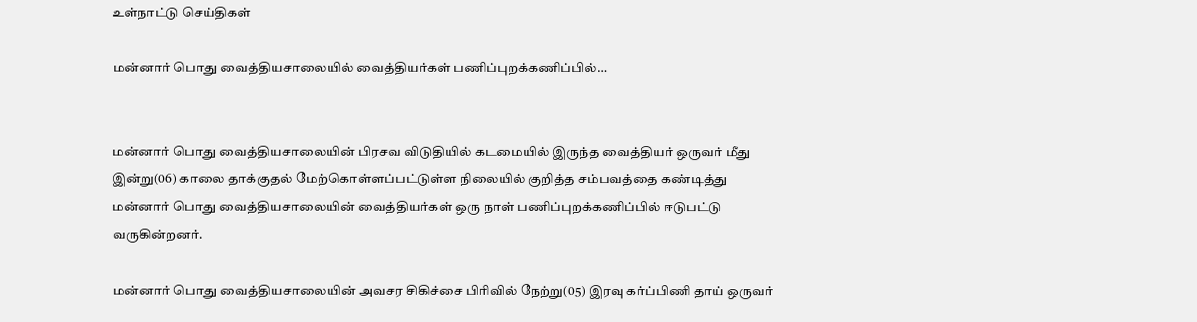உள்நாட்டு செய்திகள்

மன்னார் பொது வைத்தியசாலையில் வைத்தியர்கள் பணிப்புறக்கணிப்பில்…


மன்னார் பொது வைத்தியசாலையின் பிரசவ விடுதியில் கடமையில் இருந்த வைத்தியர் ஒருவர் மீது இன்று(06) காலை தாக்குதல் மேற்கொள்ளப்பட்டுள்ள நிலையில் குறித்த சம்பவத்தை கண்டித்து மன்னார் பொது வைத்தியசாலையின் வைத்தியர்கள் ஒரு நாள் பணிப்புறக்கணிப்பில் ஈடுபட்டு வருகின்றனர்.

மன்னார் பொது வைத்தியசாலையின் அவசர சிகிச்சை பிரிவில் நேற்று(05) இரவு கர்ப்பிணி தாய் ஒருவர்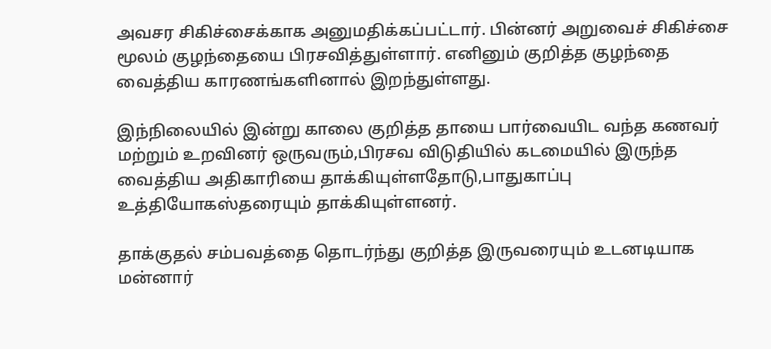அவசர சிகிச்சைக்காக அனுமதிக்கப்பட்டார். பின்னர் அறுவைச் சிகிச்சை மூலம் குழந்தையை பிரசவித்துள்ளார். எனினும் குறித்த குழந்தை வைத்திய காரணங்களினால் இறந்துள்ளது.

இந்நிலையில் இன்று காலை குறித்த தாயை பார்வையிட வந்த கணவர் மற்றும் உறவினர் ஒருவரும்,பிரசவ விடுதியில் கடமையில் இருந்த வைத்திய அதிகாரியை தாக்கியுள்ளதோடு,பாதுகாப்பு உத்தியோகஸ்தரையும் தாக்கியுள்ளனர்.

தாக்குதல் சம்பவத்தை தொடர்ந்து குறித்த இருவரையும் உடனடியாக மன்னார்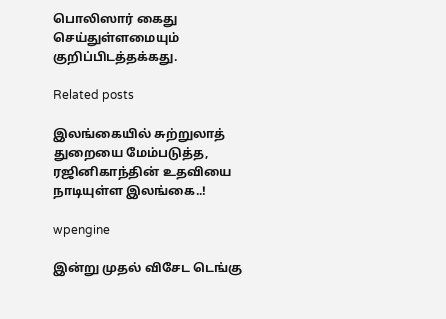பொலிஸார் கைது செய்துள்ளமையும் குறிப்பிடத்தக்கது.

Related posts

இலங்கையில் சுற்றுலாத் துறையை மேம்படுத்த, ரஜினிகாந்தின் உதவியை நாடியுள்ள இலங்கை..!

wpengine

இன்று முதல் விசேட டெங்கு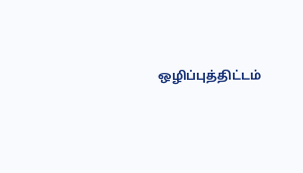ஒழிப்புத்திட்டம்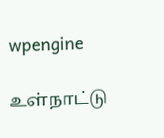wpengine

உள்நாட்டு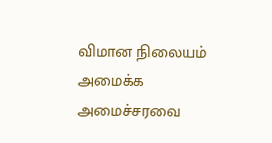விமான நிலையம் அமைக்க அமைச்சரவை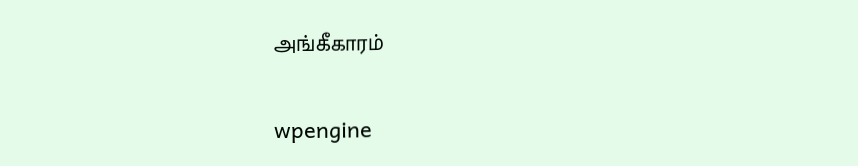அங்கீகாரம்

wpengine